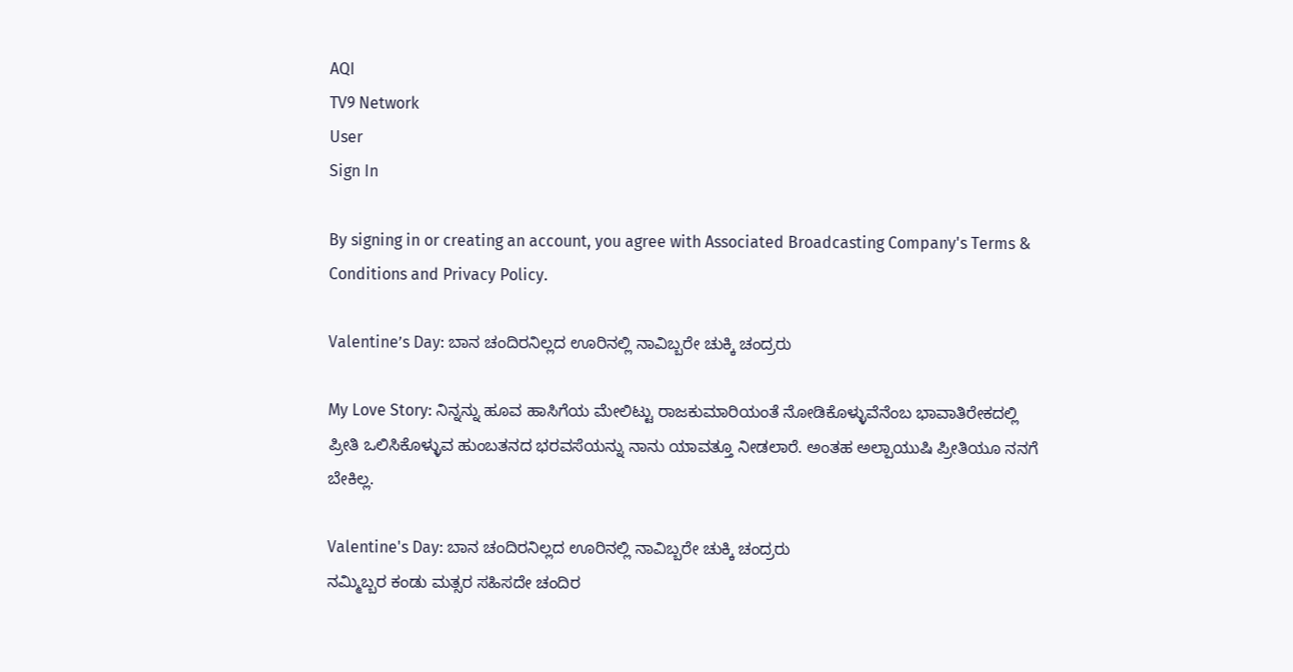AQI
TV9 Network
User
Sign In

By signing in or creating an account, you agree with Associated Broadcasting Company's Terms & Conditions and Privacy Policy.

Valentine’s Day: ಬಾನ ಚಂದಿರನಿಲ್ಲದ ಊರಿನಲ್ಲಿ ನಾವಿಬ್ಬರೇ ಚುಕ್ಕಿ ಚಂದ್ರರು

My Love Story: ನಿನ್ನನ್ನು ಹೂವ ಹಾಸಿಗೆಯ ಮೇಲಿಟ್ಟು ರಾಜಕುಮಾರಿಯಂತೆ ನೋಡಿಕೊಳ್ಳುವೆನೆಂಬ ಭಾವಾತಿರೇಕದಲ್ಲಿ ಪ್ರೀತಿ ಒಲಿಸಿಕೊಳ್ಳುವ ಹುಂಬತನದ ಭರವಸೆಯನ್ನು ನಾನು ಯಾವತ್ತೂ ನೀಡಲಾರೆ. ಅಂತಹ ಅಲ್ಪಾಯುಷಿ ಪ್ರೀತಿಯೂ ನನಗೆ ಬೇಕಿಲ್ಲ.

Valentine's Day: ಬಾನ ಚಂದಿರನಿಲ್ಲದ ಊರಿನಲ್ಲಿ ನಾವಿಬ್ಬರೇ ಚುಕ್ಕಿ ಚಂದ್ರರು
ನಮ್ಮಿಬ್ಬರ ಕಂಡು ಮತ್ಸರ ಸಹಿಸದೇ ಚಂದಿರ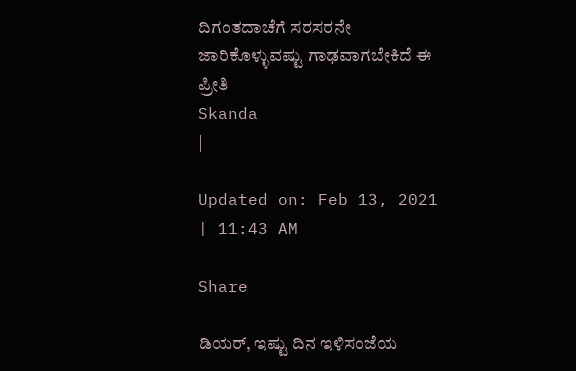ದಿಗಂತದಾಚೆಗೆ ಸರಸರನೇ ಜಾರಿಕೊಳ್ಳುವಷ್ಟು ಗಾಢವಾಗಬೇಕಿದೆ ಈ ಪ್ರೀತಿ
Skanda
|

Updated on: Feb 13, 2021 | 11:43 AM

Share

ಡಿಯರ್, ಇಷ್ಟು ದಿನ ಇಳಿಸಂಜೆಯ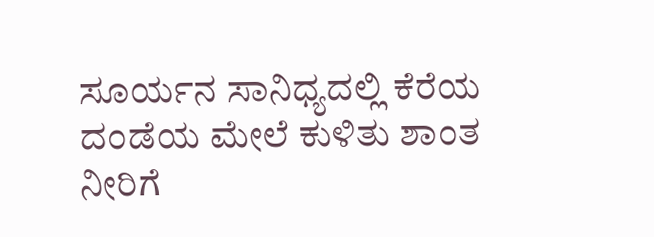ಸೂರ್ಯನ ಸಾನಿಧ್ಯದಲ್ಲಿ ಕೆರೆಯ ದಂಡೆಯ ಮೇಲೆ ಕುಳಿತು ಶಾಂತ ನೀರಿಗೆ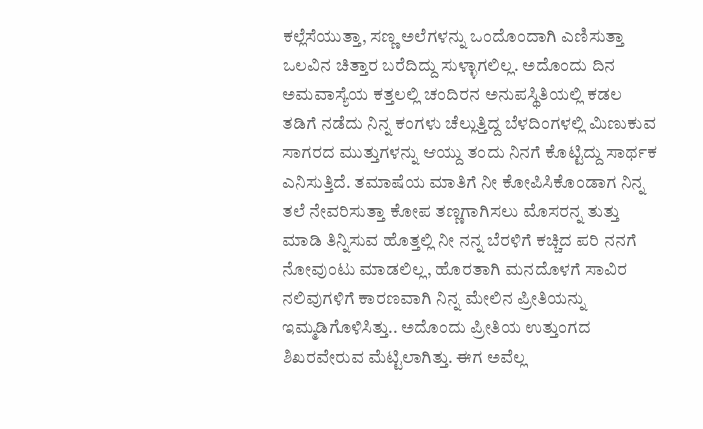ಕಲ್ಲೆಸೆಯುತ್ತಾ, ಸಣ್ಣ ಅಲೆಗಳನ್ನು ಒಂದೊಂದಾಗಿ ಎಣಿಸುತ್ತಾ ಒಲವಿನ ಚಿತ್ತಾರ ಬರೆದಿದ್ದು ಸುಳ್ಳಾಗಲಿಲ್ಲ. ಅದೊಂದು ದಿನ ಅಮವಾಸ್ಯೆಯ ಕತ್ತಲಲ್ಲಿ ಚಂದಿರನ ಅನುಪಸ್ಥಿತಿಯಲ್ಲಿ ಕಡಲ ತಡಿಗೆ ನಡೆದು ನಿನ್ನ ಕಂಗಳು ಚೆಲ್ಲುತ್ತಿದ್ದ ಬೆಳದಿಂಗಳಲ್ಲಿ ಮಿಣುಕುವ ಸಾಗರದ ಮುತ್ತುಗಳನ್ನು ಆಯ್ದು ತಂದು ನಿನಗೆ ಕೊಟ್ಟಿದ್ದು ಸಾರ್ಥಕ ಎನಿಸುತ್ತಿದೆ. ತಮಾಷೆಯ ಮಾತಿಗೆ ನೀ ಕೋಪಿಸಿಕೊಂಡಾಗ ನಿನ್ನ ತಲೆ ನೇವರಿಸುತ್ತಾ ಕೋಪ ತಣ್ಣಗಾಗಿಸಲು ಮೊಸರನ್ನ ತುತ್ತು ಮಾಡಿ ತಿನ್ನಿಸುವ ಹೊತ್ತಲ್ಲಿ ನೀ ನನ್ನ ಬೆರಳಿಗೆ ಕಚ್ಚಿದ ಪರಿ ನನಗೆ ನೋವುಂಟು ಮಾಡಲಿಲ್ಲ, ಹೊರತಾಗಿ ಮನದೊಳಗೆ ಸಾವಿರ ನಲಿವುಗಳಿಗೆ ಕಾರಣವಾಗಿ ನಿನ್ನ ಮೇಲಿನ ಪ್ರೀತಿಯನ್ನು ಇಮ್ಮಡಿಗೊಳಿಸಿತ್ತು.. ಅದೊಂದು ಪ್ರೀತಿಯ ಉತ್ತುಂಗದ ಶಿಖರವೇರುವ ಮೆಟ್ಟಿಲಾಗಿತ್ತು. ಈಗ ಅವೆಲ್ಲ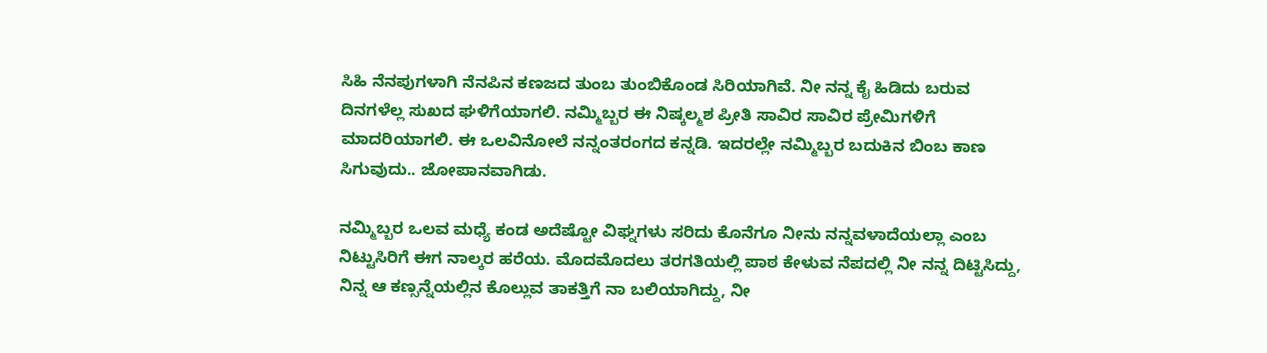ಸಿಹಿ ನೆನಪುಗಳಾಗಿ ನೆನಪಿನ ಕಣಜದ ತುಂಬ ತುಂಬಿಕೊಂಡ ಸಿರಿಯಾಗಿವೆ. ನೀ ನನ್ನ ಕೈ ಹಿಡಿದು ಬರುವ ದಿನಗಳೆಲ್ಲ ಸುಖದ ಘಳಿಗೆಯಾಗಲಿ. ನಮ್ಮಿಬ್ಬರ ಈ ನಿಷ್ಕಲ್ಮಶ ಪ್ರೀತಿ ಸಾವಿರ ಸಾವಿರ ಪ್ರೇಮಿಗಳಿಗೆ ಮಾದರಿಯಾಗಲಿ. ಈ ಒಲವಿನೋಲೆ ನನ್ನಂತರಂಗದ ಕನ್ನಡಿ. ಇದರಲ್ಲೇ ನಮ್ಮಿಬ್ಬರ ಬದುಕಿನ ಬಿಂಬ ಕಾಣ ಸಿಗುವುದು.. ಜೋಪಾನವಾಗಿಡು.

ನಮ್ಮಿಬ್ಬರ ಒಲವ ಮಧ್ಯೆ ಕಂಡ ಅದೆಷ್ಟೋ ವಿಘ್ನಗಳು ಸರಿದು ಕೊನೆಗೂ ನೀನು ನನ್ನವಳಾದೆಯಲ್ಲಾ ಎಂಬ ನಿಟ್ಟುಸಿರಿಗೆ ಈಗ ನಾಲ್ಕರ ಹರೆಯ. ಮೊದಮೊದಲು ತರಗತಿಯಲ್ಲಿ ಪಾಠ ಕೇಳುವ ನೆಪದಲ್ಲಿ ನೀ ನನ್ನ ದಿಟ್ಟಿಸಿದ್ದು, ನಿನ್ನ ಆ ಕಣ್ಸನ್ನೆಯಲ್ಲಿನ ಕೊಲ್ಲುವ ತಾಕತ್ತಿಗೆ ನಾ ಬಲಿಯಾಗಿದ್ದು, ನೀ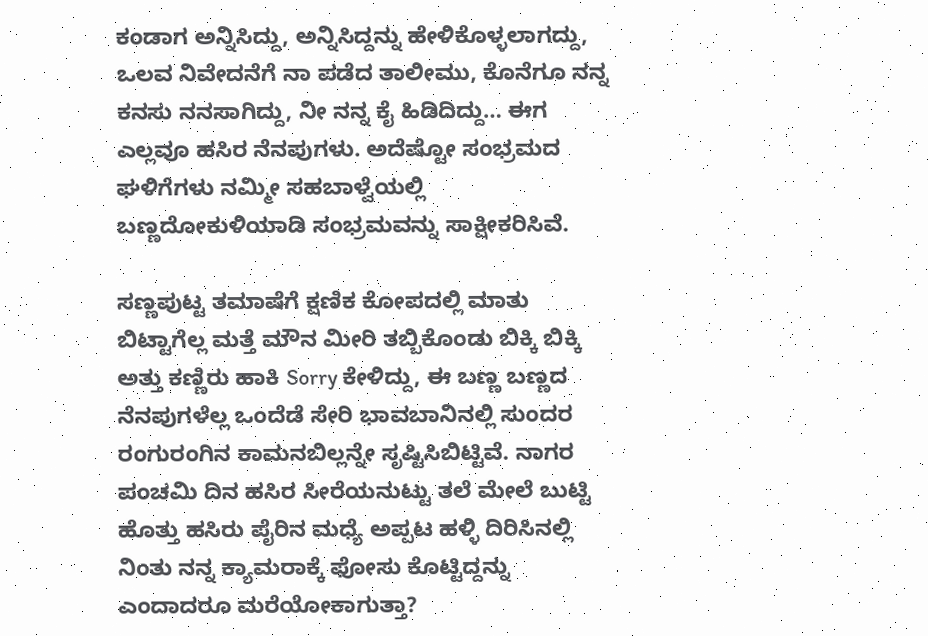ಕಂಡಾಗ ಅನ್ನಿಸಿದ್ದು, ಅನ್ನಿಸಿದ್ದನ್ನು ಹೇಳಿಕೊಳ್ಳಲಾಗದ್ದು, ಒಲವ ನಿವೇದನೆಗೆ ನಾ ಪಡೆದ ತಾಲೀಮು, ಕೊನೆಗೂ ನನ್ನ ಕನಸು ನನಸಾಗಿದ್ದು, ನೀ ನನ್ನ ಕೈ ಹಿಡಿದಿದ್ದು… ಈಗ ಎಲ್ಲವೂ ಹಸಿರ ನೆನಪುಗಳು. ಅದೆಷ್ಟೋ ಸಂಭ್ರಮದ ಘಳಿಗೆಗಳು ನಮ್ಮೀ ಸಹಬಾಳ್ವೆಯಲ್ಲಿ ಬಣ್ಣದೋಕುಳಿಯಾಡಿ ಸಂಭ್ರಮವನ್ನು ಸಾಕ್ಷೀಕರಿಸಿವೆ.

ಸಣ್ಣಪುಟ್ಟ ತಮಾಷೆಗೆ ಕ್ಷಣಿಕ ಕೋಪದಲ್ಲಿ ಮಾತು ಬಿಟ್ಟಾಗೆಲ್ಲ ಮತ್ತೆ ಮೌನ ಮೀರಿ ತಬ್ಬಿಕೊಂಡು ಬಿಕ್ಕಿ ಬಿಕ್ಕಿ ಅತ್ತು ಕಣ್ಣಿರು ಹಾಕಿ Sorry ಕೇಳಿದ್ದು, ಈ ಬಣ್ಣ ಬಣ್ಣದ ನೆನಪುಗಳೆಲ್ಲ ಒಂದೆಡೆ ಸೇರಿ ಭಾವಬಾನಿನಲ್ಲಿ ಸುಂದರ ರಂಗುರಂಗಿನ ಕಾಮನಬಿಲ್ಲನ್ನೇ ಸೃಷ್ಟಿಸಿಬಿಟ್ಟಿವೆ. ನಾಗರ ಪಂಚಮಿ ದಿನ ಹಸಿರ ಸೀರೆಯನುಟ್ಟು ತಲೆ ಮೇಲೆ ಬುಟ್ಟಿ ಹೊತ್ತು ಹಸಿರು ಪೈರಿನ ಮಧ್ಯೆ ಅಪ್ಪಟ ಹಳ್ಳಿ ದಿರಿಸಿನಲ್ಲಿ ನಿಂತು ನನ್ನ ಕ್ಯಾಮರಾಕ್ಕೆ ಫೋಸು ಕೊಟ್ಟಿದ್ದನ್ನು ಎಂದಾದರೂ ಮರೆಯೋಕಾಗುತ್ತಾ?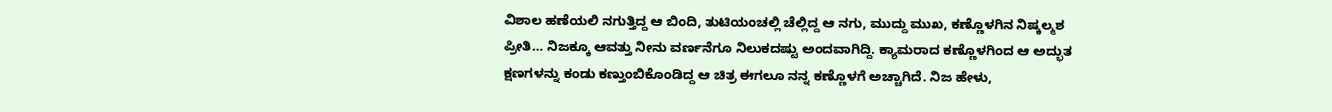ವಿಶಾಲ ಹಣೆಯಲಿ ನಗುತ್ತಿದ್ದ ಆ ಬಿಂದಿ, ತುಟಿಯಂಚಲ್ಲಿ ಚೆಲ್ಲಿದ್ದ ಆ ನಗು, ಮುದ್ದು ಮುಖ, ಕಣ್ಣೊಳಗಿನ ನಿಷ್ಕಲ್ಮಶ ಪ್ರೀತಿ… ನಿಜಕ್ಕೂ ಆವತ್ತು ನೀನು ವರ್ಣನೆಗೂ ನಿಲುಕದಷ್ಟು ಅಂದವಾಗಿದ್ದಿ. ಕ್ಯಾಮರಾದ ಕಣ್ಣೊಳಗಿಂದ ಆ ಅದ್ಭುತ ಕ್ಷಣಗಳನ್ನು ಕಂಡು ಕಣ್ತುಂಬಿಕೊಂಡಿದ್ದ ಆ ಚಿತ್ರ ಈಗಲೂ ನನ್ನ ಕಣ್ಣೊಳಗೆ ಅಚ್ಚಾಗಿದೆ. ನಿಜ ಹೇಳು,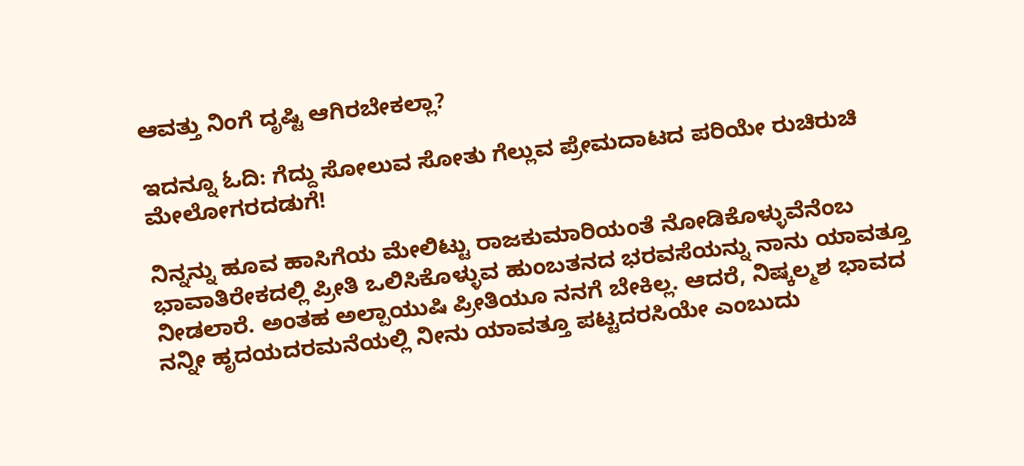ಆವತ್ತು ನಿಂಗೆ ದೃಷ್ಟಿ ಆಗಿರಬೇಕಲ್ಲಾ?

ಇದನ್ನೂ ಓದಿ: ಗೆದ್ದು ಸೋಲುವ ಸೋತು ಗೆಲ್ಲುವ ಪ್ರೇಮದಾಟದ ಪರಿಯೇ ರುಚಿರುಚಿ ಮೇಲೋಗರದಡುಗೆ!

ನಿನ್ನನ್ನು ಹೂವ ಹಾಸಿಗೆಯ ಮೇಲಿಟ್ಟು ರಾಜಕುಮಾರಿಯಂತೆ ನೋಡಿಕೊಳ್ಳುವೆನೆಂಬ ಭಾವಾತಿರೇಕದಲ್ಲಿ ಪ್ರೀತಿ ಒಲಿಸಿಕೊಳ್ಳುವ ಹುಂಬತನದ ಭರವಸೆಯನ್ನು ನಾನು ಯಾವತ್ತೂ ನೀಡಲಾರೆ. ಅಂತಹ ಅಲ್ಪಾಯುಷಿ ಪ್ರೀತಿಯೂ ನನಗೆ ಬೇಕಿಲ್ಲ. ಆದರೆ, ನಿಷ್ಕಲ್ಮಶ ಭಾವದ ನನ್ನೀ ಹೃದಯದರಮನೆಯಲ್ಲಿ ನೀನು ಯಾವತ್ತೂ ಪಟ್ಟದರಸಿಯೇ ಎಂಬುದು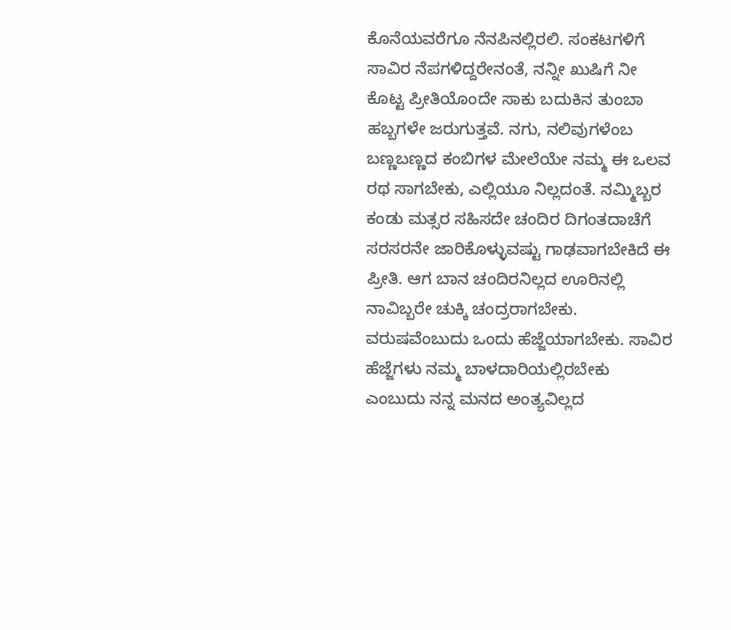ಕೊನೆಯವರೆಗೂ ನೆನಪಿನಲ್ಲಿರಲಿ. ಸಂಕಟಗಳಿಗೆ ಸಾವಿರ ನೆಪಗಳಿದ್ದರೇನಂತೆ, ನನ್ನೀ ಖುಷಿಗೆ ನೀ ಕೊಟ್ಟ ಪ್ರೀತಿಯೊಂದೇ ಸಾಕು ಬದುಕಿನ ತುಂಬಾ ಹಬ್ಬಗಳೇ ಜರುಗುತ್ತವೆ. ನಗು, ನಲಿವುಗಳೆಂಬ ಬಣ್ಣಬಣ್ಣದ ಕಂಬಿಗಳ ಮೇಲೆಯೇ ನಮ್ಮ ಈ ಒಲವ ರಥ ಸಾಗಬೇಕು, ಎಲ್ಲಿಯೂ ನಿಲ್ಲದಂತೆ. ನಮ್ಮಿಬ್ಬರ ಕಂಡು ಮತ್ಸರ ಸಹಿಸದೇ ಚಂದಿರ ದಿಗಂತದಾಚೆಗೆ ಸರಸರನೇ ಜಾರಿಕೊಳ್ಳುವಷ್ಟು ಗಾಢವಾಗಬೇಕಿದೆ ಈ ಪ್ರೀತಿ. ಆಗ ಬಾನ ಚಂದಿರನಿಲ್ಲದ ಊರಿನಲ್ಲಿ ನಾವಿಬ್ಬರೇ ಚುಕ್ಕಿ ಚಂದ್ರರಾಗಬೇಕು. ವರುಷವೆಂಬುದು ಒಂದು ಹೆಜ್ಜೆಯಾಗಬೇಕು. ಸಾವಿರ ಹೆಜ್ಜೆಗಳು ನಮ್ಮ ಬಾಳದಾರಿಯಲ್ಲಿರಬೇಕು ಎಂಬುದು ನನ್ನ ಮನದ ಅಂತ್ಯವಿಲ್ಲದ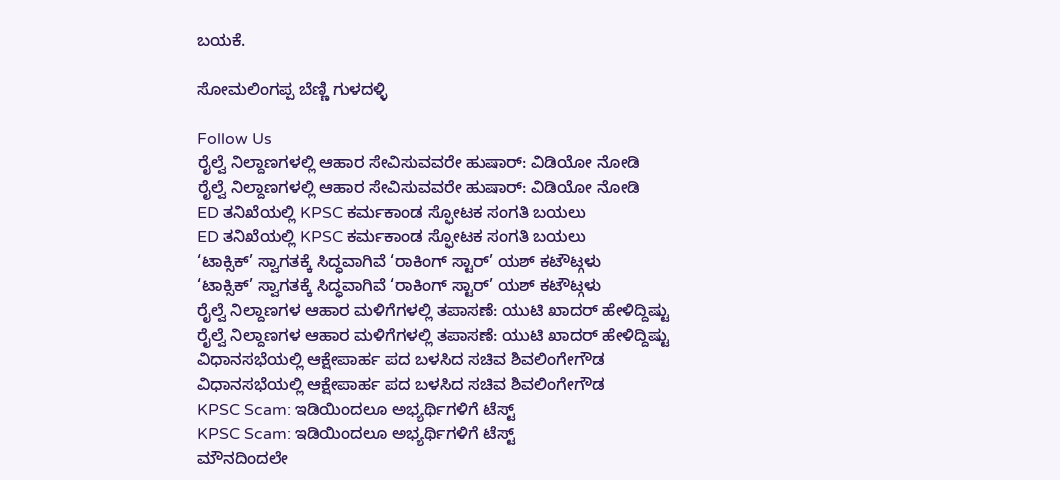ಬಯಕೆ.

ಸೋಮಲಿಂಗಪ್ಪ ಬೆಣ್ಣಿ ಗುಳದಳ್ಳಿ

Follow Us
ರೈಲ್ವೆ ನಿಲ್ದಾಣಗಳಲ್ಲಿ ಆಹಾರ ಸೇವಿಸುವವರೇ ಹುಷಾರ್: ವಿಡಿಯೋ ನೋಡಿ
ರೈಲ್ವೆ ನಿಲ್ದಾಣಗಳಲ್ಲಿ ಆಹಾರ ಸೇವಿಸುವವರೇ ಹುಷಾರ್: ವಿಡಿಯೋ ನೋಡಿ
ED ತನಿಖೆಯಲ್ಲಿ KPSC ಕರ್ಮಕಾಂಡ ಸ್ಫೋಟಕ ಸಂಗತಿ ಬಯಲು
ED ತನಿಖೆಯಲ್ಲಿ KPSC ಕರ್ಮಕಾಂಡ ಸ್ಫೋಟಕ ಸಂಗತಿ ಬಯಲು
‘ಟಾಕ್ಸಿಕ್’ ಸ್ವಾಗತಕ್ಕೆ ಸಿದ್ಧವಾಗಿವೆ ‘ರಾಕಿಂಗ್ ಸ್ಟಾರ್’ ಯಶ್ ಕಟೌಟ್ಗಳು
‘ಟಾಕ್ಸಿಕ್’ ಸ್ವಾಗತಕ್ಕೆ ಸಿದ್ಧವಾಗಿವೆ ‘ರಾಕಿಂಗ್ ಸ್ಟಾರ್’ ಯಶ್ ಕಟೌಟ್ಗಳು
ರೈಲ್ವೆ ನಿಲ್ದಾಣಗಳ ಆಹಾರ ಮಳಿಗೆಗಳಲ್ಲಿ ತಪಾಸಣೆ: ಯುಟಿ ಖಾದರ್ ಹೇಳಿದ್ದಿಷ್ಟು
ರೈಲ್ವೆ ನಿಲ್ದಾಣಗಳ ಆಹಾರ ಮಳಿಗೆಗಳಲ್ಲಿ ತಪಾಸಣೆ: ಯುಟಿ ಖಾದರ್ ಹೇಳಿದ್ದಿಷ್ಟು
ವಿಧಾನಸಭೆಯಲ್ಲಿ ಆಕ್ಷೇಪಾರ್ಹ ಪದ ಬಳಸಿದ ಸಚಿವ ಶಿವಲಿಂಗೇಗೌಡ
ವಿಧಾನಸಭೆಯಲ್ಲಿ ಆಕ್ಷೇಪಾರ್ಹ ಪದ ಬಳಸಿದ ಸಚಿವ ಶಿವಲಿಂಗೇಗೌಡ
KPSC Scam: ಇಡಿಯಿಂದಲೂ ಅಭ್ಯರ್ಥಿಗಳಿಗೆ ಟೆಸ್ಟ್
KPSC Scam: ಇಡಿಯಿಂದಲೂ ಅಭ್ಯರ್ಥಿಗಳಿಗೆ ಟೆಸ್ಟ್
ಮೌನದಿಂದಲೇ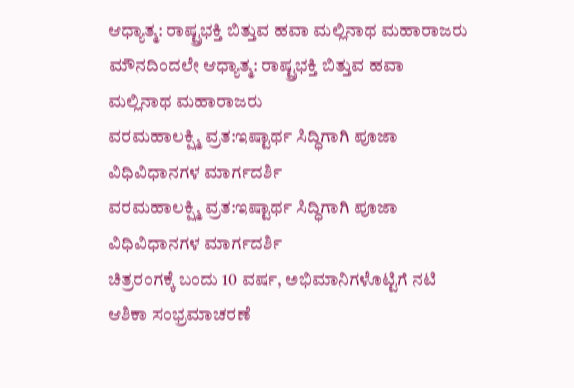ಆಧ್ಯಾತ್ಮ: ರಾಷ್ಟ್ರಭಕ್ತಿ ಬಿತ್ತುವ ಹವಾ ಮಲ್ಲಿನಾಥ ಮಹಾರಾಜರು
ಮೌನದಿಂದಲೇ ಆಧ್ಯಾತ್ಮ: ರಾಷ್ಟ್ರಭಕ್ತಿ ಬಿತ್ತುವ ಹವಾ ಮಲ್ಲಿನಾಥ ಮಹಾರಾಜರು
ವರಮಹಾಲಕ್ಷ್ಮಿ ವ್ರತ:ಇಷ್ಟಾರ್ಥ ಸಿದ್ಧಿಗಾಗಿ ಪೂಜಾ ವಿಧಿವಿಧಾನಗಳ ಮಾರ್ಗದರ್ಶಿ
ವರಮಹಾಲಕ್ಷ್ಮಿ ವ್ರತ:ಇಷ್ಟಾರ್ಥ ಸಿದ್ಧಿಗಾಗಿ ಪೂಜಾ ವಿಧಿವಿಧಾನಗಳ ಮಾರ್ಗದರ್ಶಿ
ಚಿತ್ರರಂಗಕ್ಕೆ ಬಂದು 10 ವರ್ಷ, ಅಭಿಮಾನಿಗಳೊಟ್ಟಿಗೆ ನಟಿ ಆಶಿಕಾ ಸಂಭ್ರಮಾಚರಣೆ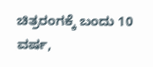ಚಿತ್ರರಂಗಕ್ಕೆ ಬಂದು 10 ವರ್ಷ,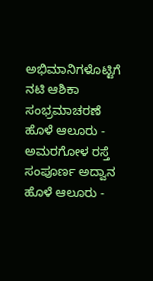ಅಭಿಮಾನಿಗಳೊಟ್ಟಿಗೆ ನಟಿ ಆಶಿಕಾ ಸಂಭ್ರಮಾಚರಣೆ
ಹೊಳೆ ಆಲೂರು - ಅಮರಗೋಳ ರಸ್ತೆ ಸಂಪೂರ್ಣ ಅದ್ವಾನ
ಹೊಳೆ ಆಲೂರು -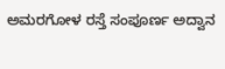ಅಮರಗೋಳ ರಸ್ತೆ ಸಂಪೂರ್ಣ ಅದ್ವಾನ